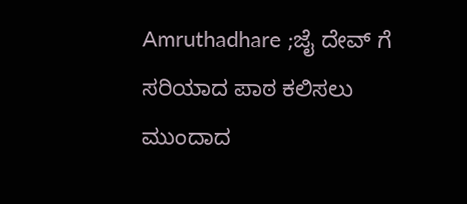Amruthadhare ;ಜೈ ದೇವ್ ಗೆ ಸರಿಯಾದ ಪಾಠ ಕಲಿಸಲು ಮುಂದಾದ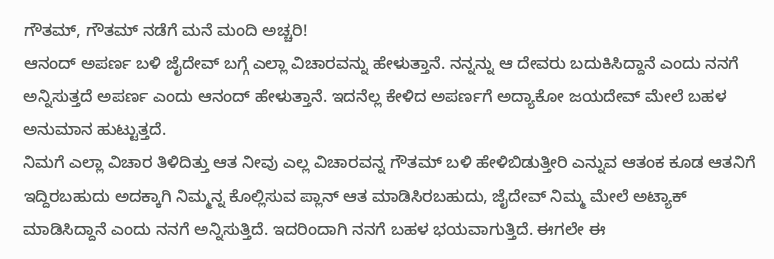ಗೌತಮ್, ಗೌತಮ್ ನಡೆಗೆ ಮನೆ ಮಂದಿ ಅಚ್ಚರಿ!
ಆನಂದ್ ಅಪರ್ಣ ಬಳಿ ಜೈದೇವ್ ಬಗ್ಗೆ ಎಲ್ಲಾ ವಿಚಾರವನ್ನು ಹೇಳುತ್ತಾನೆ. ನನ್ನನ್ನು ಆ ದೇವರು ಬದುಕಿಸಿದ್ದಾನೆ ಎಂದು ನನಗೆ ಅನ್ನಿಸುತ್ತದೆ ಅಪರ್ಣ ಎಂದು ಆನಂದ್ ಹೇಳುತ್ತಾನೆ. ಇದನೆಲ್ಲ ಕೇಳಿದ ಅಪರ್ಣಗೆ ಅದ್ಯಾಕೋ ಜಯದೇವ್ ಮೇಲೆ ಬಹಳ ಅನುಮಾನ ಹುಟ್ಟುತ್ತದೆ.
ನಿಮಗೆ ಎಲ್ಲಾ ವಿಚಾರ ತಿಳಿದಿತ್ತು ಆತ ನೀವು ಎಲ್ಲ ವಿಚಾರವನ್ನ ಗೌತಮ್ ಬಳಿ ಹೇಳಿಬಿಡುತ್ತೀರಿ ಎನ್ನುವ ಆತಂಕ ಕೂಡ ಆತನಿಗೆ ಇದ್ದಿರಬಹುದು ಅದಕ್ಕಾಗಿ ನಿಮ್ಮನ್ನ ಕೊಲ್ಲಿಸುವ ಪ್ಲಾನ್ ಆತ ಮಾಡಿಸಿರಬಹುದು, ಜೈದೇವ್ ನಿಮ್ಮ ಮೇಲೆ ಅಟ್ಯಾಕ್ ಮಾಡಿಸಿದ್ದಾನೆ ಎಂದು ನನಗೆ ಅನ್ನಿಸುತ್ತಿದೆ. ಇದರಿಂದಾಗಿ ನನಗೆ ಬಹಳ ಭಯವಾಗುತ್ತಿದೆ. ಈಗಲೇ ಈ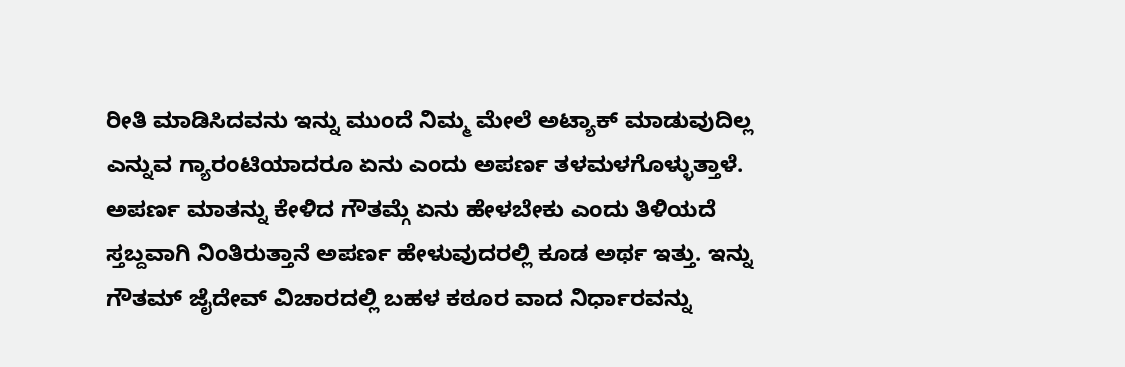ರೀತಿ ಮಾಡಿಸಿದವನು ಇನ್ನು ಮುಂದೆ ನಿಮ್ಮ ಮೇಲೆ ಅಟ್ಯಾಕ್ ಮಾಡುವುದಿಲ್ಲ ಎನ್ನುವ ಗ್ಯಾರಂಟಿಯಾದರೂ ಏನು ಎಂದು ಅಪರ್ಣ ತಳಮಳಗೊಳ್ಳುತ್ತಾಳೆ. ಅಪರ್ಣ ಮಾತನ್ನು ಕೇಳಿದ ಗೌತಮ್ಗೆ ಏನು ಹೇಳಬೇಕು ಎಂದು ತಿಳಿಯದೆ ಸ್ತಬ್ದವಾಗಿ ನಿಂತಿರುತ್ತಾನೆ ಅಪರ್ಣ ಹೇಳುವುದರಲ್ಲಿ ಕೂಡ ಅರ್ಥ ಇತ್ತು. ಇನ್ನು ಗೌತಮ್ ಜೈದೇವ್ ವಿಚಾರದಲ್ಲಿ ಬಹಳ ಕಠೂರ ವಾದ ನಿರ್ಧಾರವನ್ನು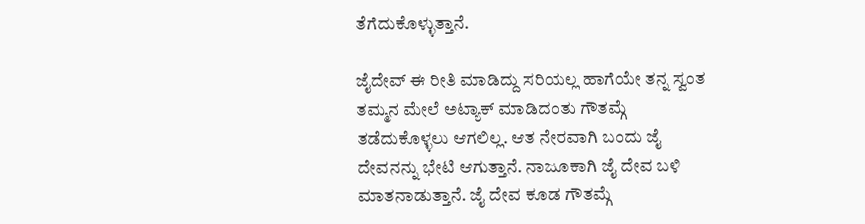ತೆಗೆದುಕೊಳ್ಳುತ್ತಾನೆ.

ಜೈದೇವ್ ಈ ರೀತಿ ಮಾಡಿದ್ದು ಸರಿಯಲ್ಲ ಹಾಗೆಯೇ ತನ್ನ ಸ್ವಂತ ತಮ್ಮನ ಮೇಲೆ ಅಟ್ಯಾಕ್ ಮಾಡಿದಂತು ಗೌತಮ್ಗೆ ತಡೆದುಕೊಳ್ಳಲು ಆಗಲಿಲ್ಲ. ಆತ ನೇರವಾಗಿ ಬಂದು ಜೈ ದೇವನನ್ನು ಭೇಟಿ ಆಗುತ್ತಾನೆ. ನಾಜೂಕಾಗಿ ಜೈ ದೇವ ಬಳಿ ಮಾತನಾಡುತ್ತಾನೆ. ಜೈ ದೇವ ಕೂಡ ಗೌತಮ್ಗೆ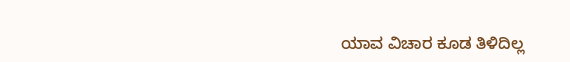ಯಾವ ವಿಚಾರ ಕೂಡ ತಿಳಿದಿಲ್ಲ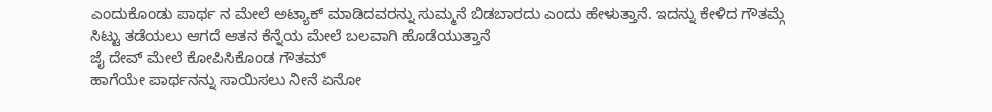ಎಂದುಕೊಂಡು ಪಾರ್ಥ ನ ಮೇಲೆ ಅಟ್ಯಾಕ್ ಮಾಡಿದವರನ್ನು ಸುಮ್ಮನೆ ಬಿಡಬಾರದು ಎಂದು ಹೇಳುತ್ತಾನೆ. ಇದನ್ನು ಕೇಳಿದ ಗೌತಮ್ಗೆ ಸಿಟ್ಟು ತಡೆಯಲು ಆಗದೆ ಆತನ ಕೆನ್ನೆಯ ಮೇಲೆ ಬಲವಾಗಿ ಹೊಡೆಯುತ್ತಾನೆ
ಜೈ ದೇವ್ ಮೇಲೆ ಕೋಪಿಸಿಕೊಂಡ ಗೌತಮ್
ಹಾಗೆಯೇ ಪಾರ್ಥನನ್ನು ಸಾಯಿಸಲು ನೀನೆ ಏನೋ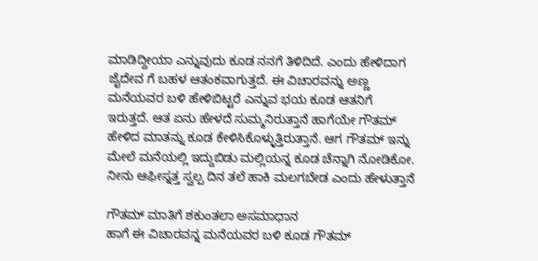ಮಾಡಿದ್ದೀಯಾ ಎನ್ನುವುದು ಕೂಡ ನನಗೆ ತಿಳಿದಿದೆ. ಎಂದು ಹೇಳಿದಾಗ ಜೈದೇವ ಗೆ ಬಹಳ ಆತಂಕವಾಗುತ್ತದೆ. ಈ ವಿಚಾರವನ್ನು ಅಣ್ಣ ಮನೆಯವರ ಬಳಿ ಹೇಳಿಬಿಟ್ಟರೆ ಎನ್ನುವ ಭಯ ಕೂಡ ಆತನಿಗೆ ಇರುತ್ತದೆ. ಆತ ಏನು ಹೇಳದೆ ಸುಮ್ಮನಿರುತ್ತಾನೆ ಹಾಗೆಯೇ ಗೌತಮ್ ಹೇಳಿದ ಮಾತನ್ನು ಕೂಡ ಕೇಳಿಸಿಕೊಳ್ಳುತ್ತಿರುತ್ತಾನೆ. ಆಗ ಗೌತಮ್ ಇನ್ನು ಮೇಲೆ ಮನೆಯಲ್ಲಿ ಇದ್ದುಬಿಡು ಮಲ್ಲಿಯನ್ನ ಕೂಡ ಚೆನ್ನಾಗಿ ನೋಡಿಕೋ. ನೀನು ಆಫೀಸ್ನತ್ತ ಸ್ವಲ್ಪ ದಿನ ತಲೆ ಹಾಕಿ ಮಲಗಬೇಡ ಎಂದು ಹೇಳುತ್ತಾನೆ

ಗೌತಮ್ ಮಾತಿಗೆ ಶಕುಂತಲಾ ಅಸಮಾಧಾನ
ಹಾಗೆ ಈ ವಿಚಾರವನ್ನ ಮನೆಯವರ ಬಳಿ ಕೂಡ ಗೌತಮ್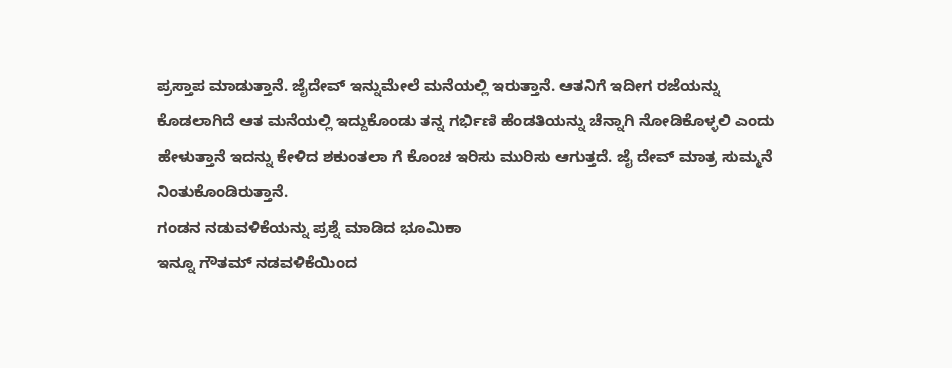ಪ್ರಸ್ತಾಪ ಮಾಡುತ್ತಾನೆ. ಜೈದೇವ್ ಇನ್ನುಮೇಲೆ ಮನೆಯಲ್ಲಿ ಇರುತ್ತಾನೆ. ಆತನಿಗೆ ಇದೀಗ ರಜೆಯನ್ನು ಕೊಡಲಾಗಿದೆ ಆತ ಮನೆಯಲ್ಲಿ ಇದ್ದುಕೊಂಡು ತನ್ನ ಗರ್ಭಿಣಿ ಹೆಂಡತಿಯನ್ನು ಚೆನ್ನಾಗಿ ನೋಡಿಕೊಳ್ಳಲಿ ಎಂದು ಹೇಳುತ್ತಾನೆ ಇದನ್ನು ಕೇಳಿದ ಶಕುಂತಲಾ ಗೆ ಕೊಂಚ ಇರಿಸು ಮುರಿಸು ಆಗುತ್ತದೆ. ಜೈ ದೇವ್ ಮಾತ್ರ ಸುಮ್ಮನೆ ನಿಂತುಕೊಂಡಿರುತ್ತಾನೆ.
ಗಂಡನ ನಡುವಳಿಕೆಯನ್ನು ಪ್ರಶ್ನೆ ಮಾಡಿದ ಭೂಮಿಕಾ
ಇನ್ನೂ ಗೌತಮ್ ನಡವಳಿಕೆಯಿಂದ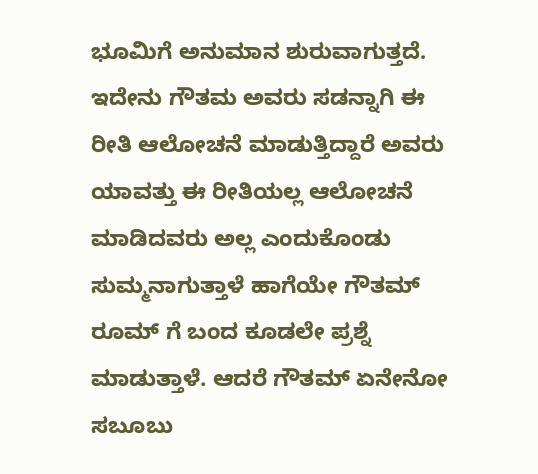ಭೂಮಿಗೆ ಅನುಮಾನ ಶುರುವಾಗುತ್ತದೆ. ಇದೇನು ಗೌತಮ ಅವರು ಸಡನ್ನಾಗಿ ಈ ರೀತಿ ಆಲೋಚನೆ ಮಾಡುತ್ತಿದ್ದಾರೆ ಅವರು ಯಾವತ್ತು ಈ ರೀತಿಯಲ್ಲ ಆಲೋಚನೆ ಮಾಡಿದವರು ಅಲ್ಲ ಎಂದುಕೊಂಡು ಸುಮ್ಮನಾಗುತ್ತಾಳೆ ಹಾಗೆಯೇ ಗೌತಮ್ ರೂಮ್ ಗೆ ಬಂದ ಕೂಡಲೇ ಪ್ರಶ್ನೆ ಮಾಡುತ್ತಾಳೆ. ಆದರೆ ಗೌತಮ್ ಏನೇನೋ ಸಬೂಬು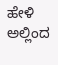ಹೇಳಿ ಅಲ್ಲಿಂದ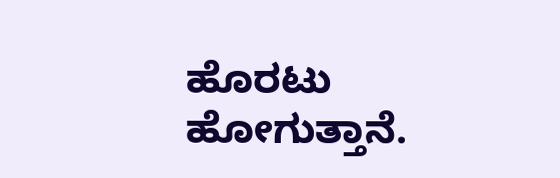ಹೊರಟು ಹೋಗುತ್ತಾನೆ.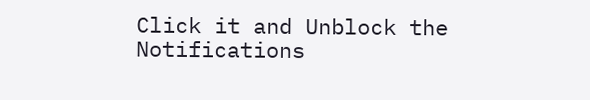Click it and Unblock the Notifications